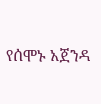የሰሞኑ አጀንዳ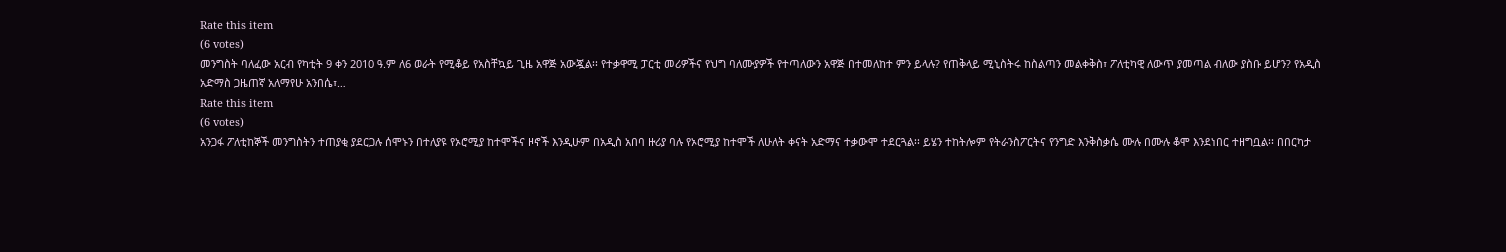Rate this item
(6 votes)
መንግስት ባለፈው አርብ የካቲት 9 ቀን 2010 ዓ.ም ለ6 ወራት የሚቆይ የአስቸኳይ ጊዜ አዋጅ አውጇል፡፡ የተቃዋሚ ፓርቲ መሪዎችና የህግ ባለሙያዎች የተጣለውን አዋጅ በተመለከተ ምን ይላሉ? የጠቅላይ ሚኒስትሩ ከስልጣን መልቀቅስ፣ ፖለቲካዊ ለውጥ ያመጣል ብለው ያስቡ ይሆን? የአዲስ አድማስ ጋዜጠኛ አለማየሁ አንበሴ፣…
Rate this item
(6 votes)
አንጋፋ ፖለቲከኞች መንግስትን ተጠያቂ ያደርጋሉ ሰሞኑን በተለያዩ የኦሮሚያ ከተሞችና ዞኖች እንዲሁም በአዲስ አበባ ዙሪያ ባሉ የኦሮሚያ ከተሞች ለሁለት ቀናት አድማና ተቃውሞ ተደርጓል፡፡ ይሄን ተከትሎም የትራንስፖርትና የንግድ እንቅስቃሴ ሙሉ በሙሉ ቆሞ እንደነበር ተዘግቧል፡፡ በበርካታ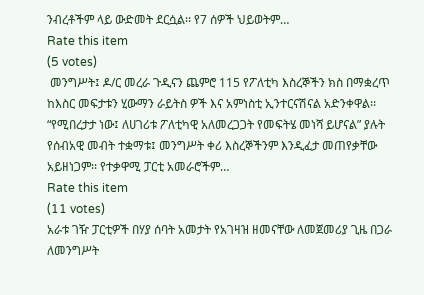ንብረቶችም ላይ ውድመት ደርሷል፡፡ የ7 ሰዎች ህይወትም…
Rate this item
(5 votes)
 መንግሥት፤ ዶ/ር መረራ ጉዲናን ጨምሮ 115 የፖለቲካ እስረኞችን ክስ በማቋረጥ ከእስር መፍታቱን ሂውማን ራይትስ ዎች እና አምነስቲ ኢንተርናሽናል አድንቀዋል፡፡ “የሚበረታታ ነው፤ ለሀገሪቱ ፖለቲካዊ አለመረጋጋት የመፍትሄ መነሻ ይሆናል” ያሉት የሰብአዊ መብት ተቋማቱ፤ መንግሥት ቀሪ እስረኞችንም እንዲፈታ መጠየቃቸው አይዘነጋም፡፡ የተቃዋሚ ፓርቲ አመራሮችም…
Rate this item
(11 votes)
አራቱ ገዥ ፓርቲዎች በሃያ ሰባት አመታት የአገዛዝ ዘመናቸው ለመጀመሪያ ጊዜ በጋራ ለመንግሥት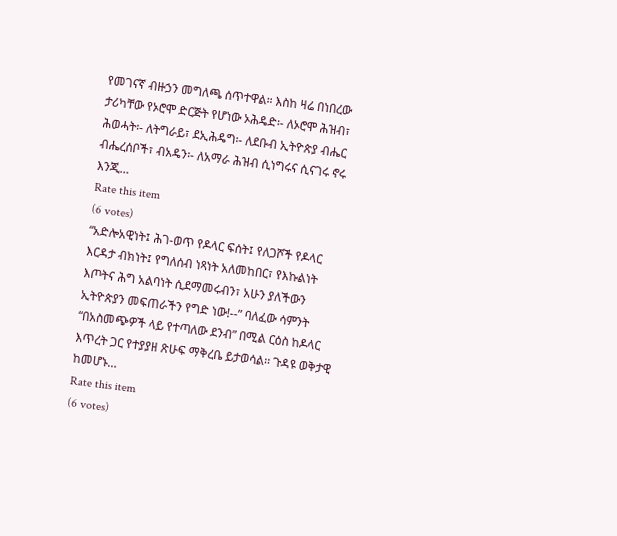የመገናኛ ብዙኃን መግለጫ ሰጥተዋል። እስከ ዛሬ በነበረው ታሪካቸው የኦሮሞ ድርጅት የሆነው ኦሕዴድ፡- ለኦሮሞ ሕዝብ፣ ሕወሓት፡- ለትግራይ፣ ደኢሕዴግ፡- ለደቡብ ኢትዮጵያ ብሔር ብሔረሰቦች፣ ብአዴን፡- ለአማራ ሕዝብ ሲነግሩና ሲናገሩ ኖሩ እንጂ…
Rate this item
(6 votes)
“አድሎአዊነት፤ ሕገ-ወጥ የዶላር ፍሰት፤ የለጋሾች የዶላር እርዳታ ብክነት፤ የግለሰብ ነጻነት አለመከበር፣ የእኩልነት እጦትና ሕግ አልባነት ሲደማመሩብን፣ አሁን ያለችውን ኢትዮጵያን መፍጠራችን የግድ ነው!--” ባለፈው ሳምንት “በአስመጭዎች ላይ የተጣለው ደንብ” በሚል ርዕስ ከዶላር እጥረት ጋር የተያያዘ ጽሁፍ ማቅረቤ ይታወሳል፡፡ ጉዳዩ ወቅታዊ ከመሆኑ…
Rate this item
(6 votes)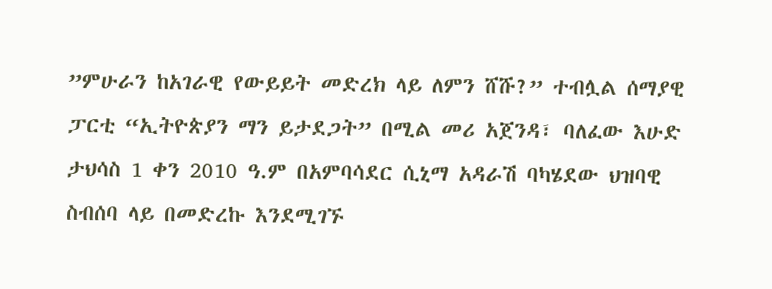”ምሁራን ከአገራዊ የውይይት መድረክ ላይ ለምን ሸሹ?” ተብሏል ሰማያዊ ፓርቲ “ኢትዮጵያን ማን ይታደጋት” በሚል መሪ አጀንዳ፣ ባለፈው እሁድ ታህሳስ 1 ቀን 2010 ዓ.ም በአምባሳደር ሲኒማ አዳራሽ ባካሄደው ህዝባዊ ስብሰባ ላይ በመድረኩ እንደሚገኙ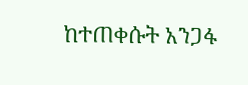ከተጠቀሱት አንጋፋ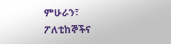ምሁራን፣ ፖለቲከኞችና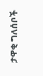ታዋቂ ግለሰቦች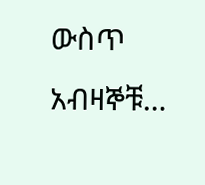ውስጥ አብዛኞቹ…